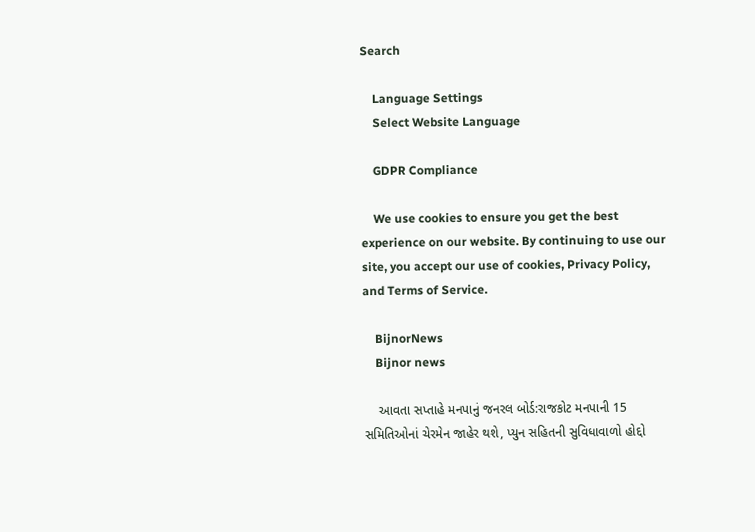Search

    Language Settings
    Select Website Language

    GDPR Compliance

    We use cookies to ensure you get the best experience on our website. By continuing to use our site, you accept our use of cookies, Privacy Policy, and Terms of Service.

    BijnorNews
    Bijnor news

    આવતા સપ્તાહે મનપાનું જનરલ બોર્ડ:રાજકોટ મનપાની 15 સમિતિઓનાં ચેરમેન જાહેર થશે, પ્યુન સહિતની સુવિધાવાળો હોદ્દો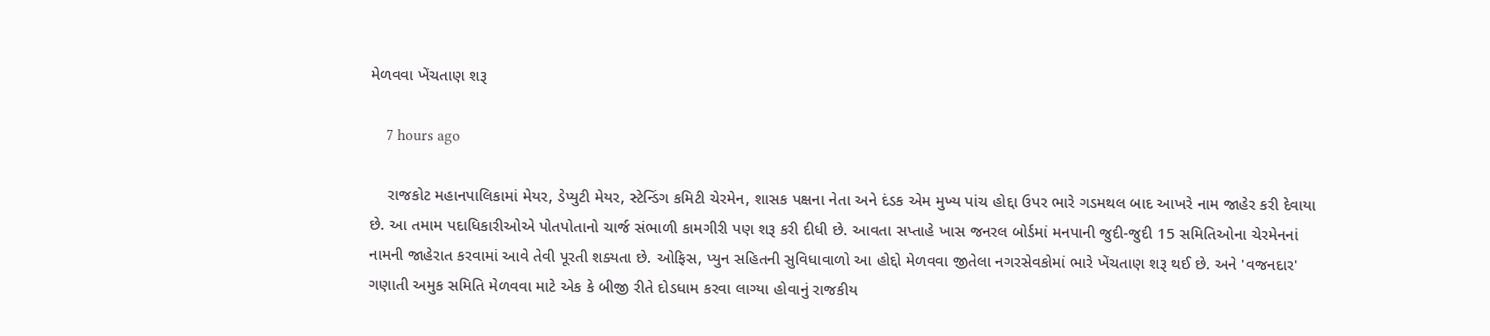મેળવવા ખેંચતાણ શરૂ

    7 hours ago

    રાજકોટ મહાનપાલિકામાં મેયર, ડેપ્યુટી મેયર, સ્ટેન્ડિંગ કમિટી ચેરમેન, શાસક પક્ષના નેતા અને દંડક એમ મુખ્ય પાંચ હોદ્દા ઉપર ભારે ગડમથલ બાદ આખરે નામ જાહેર કરી દેવાયા છે. આ તમામ પદાધિકારીઓએ પોતપોતાનો ચાર્જ સંભાળી કામગીરી પણ શરૂ કરી દીધી છે. આવતા સપ્તાહે ખાસ જનરલ બોર્ડમાં મનપાની જુદી-જુદી 15 સમિતિઓના ચેરમેનનાં નામની જાહેરાત કરવામાં આવે તેવી પૂરતી શક્યતા છે. ઓફિસ, પ્યુન સહિતની સુવિધાવાળો આ હોદ્દો મેળવવા જીતેલા નગરસેવકોમાં ભારે ખેંચતાણ શરૂ થઈ છે. અને 'વજનદાર' ગણાતી અમુક સમિતિ મેળવવા માટે એક કે બીજી રીતે દોડધામ કરવા લાગ્યા હોવાનું રાજકીય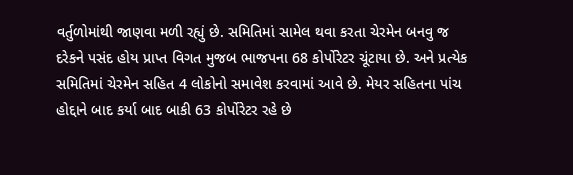વર્તુળોમાંથી જાણવા મળી રહ્યું છે. સમિતિમાં સામેલ થવા કરતા ચેરમેન બનવુ જ દરેકને પસંદ હોય પ્રાપ્ત વિગત મુજબ ભાજપના 68 કોર્પોરેટર ચૂંટાયા છે. અને પ્રત્યેક સમિતિમાં ચેરમેન સહિત 4 લોકોનો સમાવેશ કરવામાં આવે છે. મેયર સહિતના પાંચ હોદ્દાને બાદ કર્યા બાદ બાકી 63 કોર્પોરેટર રહે છે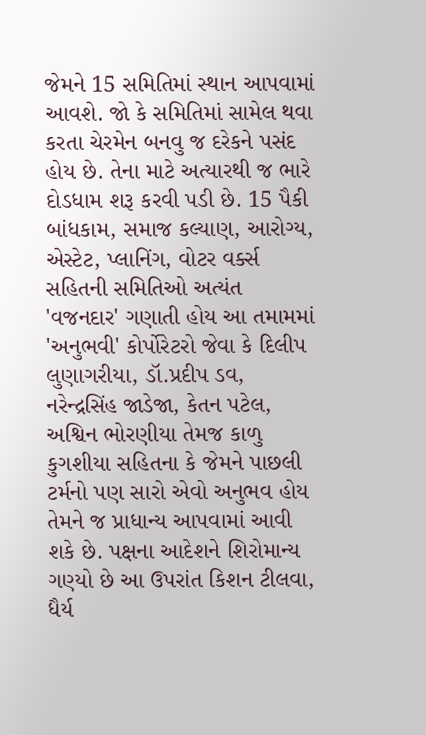જેમને 15 સમિતિમાં સ્થાન આપવામાં આવશે. જો કે સમિતિમાં સામેલ થવા કરતા ચેરમેન બનવુ જ દરેકને પસંદ હોય છે. તેના માટે અત્યારથી જ ભારે દોડધામ શરૂ કરવી પડી છે. 15 પૈકી બાંધકામ, સમાજ કલ્યાણ, આરોગ્ય, એસ્ટેટ, પ્લાનિંગ, વોટર વર્ક્સ સહિતની સમિતિઓ અત્યંત 'વજનદાર' ગણાતી હોય આ તમામમાં 'અનુભવી' કોર્પોરેટરો જેવા કે દિલીપ લુણાગરીયા, ડૉ.પ્રદીપ ડવ, નરેન્દ્રસિંહ જાડેજા, કેતન પટેલ, અશ્વિન ભોરણીયા તેમજ કાળુ કુગશીયા સહિતના કે જેમને પાછલી ટર્મનો પણ સારો એવો અનુભવ હોય તેમને જ પ્રાધાન્ય આપવામાં આવી શકે છે. પક્ષના આદેશને શિરોમાન્ય ગણ્યો છે આ ઉપરાંત કિશન ટીલવા, ધૈર્ય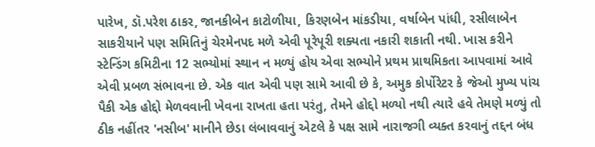પારેખ, ડૉ.પરેશ ઠાકર, જાનકીબેન કાટોળીયા, કિરણબેન માંકડીયા, વર્ષાબેન પાંધી, રસીલાબેન સાકરીયાને પણ સમિતિનું ચેરમેનપદ મળે એવી પૂરેપૂરી શક્યતા નકારી શકાતી નથી. ખાસ કરીને સ્ટેન્ડિંગ કમિટીના 12 સભ્યોમાં સ્થાન ન મળ્યું હોય એવા સભ્યોને પ્રથમ પ્રાથમિકતા આપવામાં આવે એવી પ્રબળ સંભાવના છે. એક વાત એવી પણ સામે આવી છે કે, અમુક કોર્પોરેટર કે જેઓ મુખ્ય પાંચ પૈકી એક હોદ્દો મેળવવાની ખેવના રાખતા હતા પરંતુ, તેમને હોદ્દો મળ્યો નથી ત્યારે હવે તેમણે મળ્યું તો ઠીક નહીંતર 'નસીબ' માનીને છેડા લંબાવવાનું એટલે કે પક્ષ સામે નારાજગી વ્યક્ત કરવાનું તદ્દન બંધ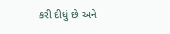કરી દીધું છે અને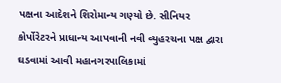પક્ષના આદેશને શિરોમાન્ય ગણ્યો છે. સીનિયર કોર્પોરેટરને પ્રાધાન્ય આપવાની નવી વ્યુહરચના પક્ષ દ્વારા ઘડવામાં આવી મહાનગરપાલિકામાં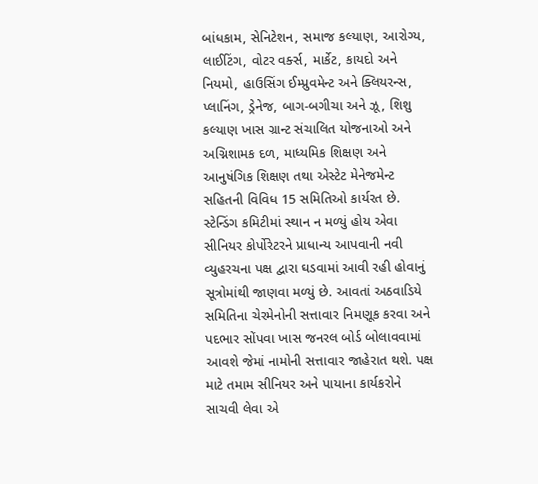બાંધકામ, સેનિટેશન, સમાજ કલ્યાણ, આરોગ્ય, લાઈટિંગ, વોટર વર્ક્સ, માર્કેટ, કાયદો અને નિયમો, હાઉસિંગ ઈમ્પ્રુવમેન્ટ અને ક્લિયરન્સ, પ્લાનિંગ, ડ્રેનેજ, બાગ-બગીચા અને ઝૂ, શિશુ કલ્યાણ ખાસ ગ્રાન્ટ સંચાલિત યોજનાઓ અને અગ્નિશામક દળ, માધ્યમિક શિક્ષણ અને આનુષંગિક શિક્ષણ તથા એસ્ટેટ મેનેજમેન્ટ સહિતની વિવિધ 15 સમિતિઓ કાર્યરત છે. સ્ટેન્ડિંગ કમિટીમાં સ્થાન ન મળ્યું હોય એવા સીનિયર કોર્પોરેટરને પ્રાધાન્ય આપવાની નવી વ્યુહરચના પક્ષ દ્વારા ઘડવામાં આવી રહી હોવાનું સૂત્રોમાંથી જાણવા મળ્યું છે. આવતાં અઠવાડિયે સમિતિના ચેરમેનોની સત્તાવાર નિમણૂક કરવા અને પદભાર સોંપવા ખાસ જનરલ બોર્ડ બોલાવવામાં આવશે જેમાં નામોની સત્તાવાર જાહેરાત થશે. પક્ષ માટે તમામ સીનિયર અને પાયાના કાર્યકરોને સાચવી લેવા એ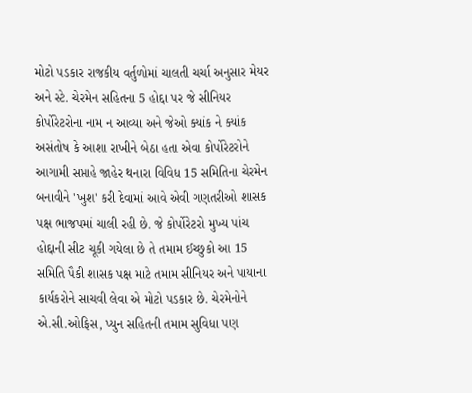મોટો પડકાર રાજકીય વર્તુળોમાં ચાલતી ચર્ચા અનુસાર મેયર અને સ્ટે. ચેરમેન સહિતના 5 હોદ્દા પર જે સીનિયર કોર્પોરેટરોના નામ ન આવ્યા અને જેઓ ક્યાંક ને ક્યાંક અસંતોષ કે આશા રાખીને બેઠા હતા એવા કોર્પોરેટરોને આગામી સપ્તાહે જાહેર થનારા વિવિધ 15 સમિતિના ચેરમેન બનાવીને 'ખુશ' કરી દેવામાં આવે એવી ગણતરીઓ શાસક પક્ષ ભાજપમાં ચાલી રહી છે. જે કોર્પોરેટરો મુખ્ય પાંચ હોદ્દાની સીટ ચૂકી ગયેલા છે તે તમામ ઈચ્છુકો આ 15 સમિતિ પૈકી શાસક પક્ષ માટે તમામ સીનિયર અને પાયાના કાર્યકરોને સાચવી લેવા એ મોટો પડકાર છે. ચેરમેનોને એ.સી.ઓફિસ, પ્યુન સહિતની તમામ સુવિધા પણ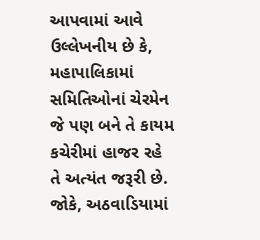આપવામાં આવે ઉલ્લેખનીય છે કે, મહાપાલિકામાં સમિતિઓનાં ચેરમેન જે પણ બને તે કાયમ કચેરીમાં હાજર રહે તે અત્યંત જરૂરી છે. જોકે, અઠવાડિયામાં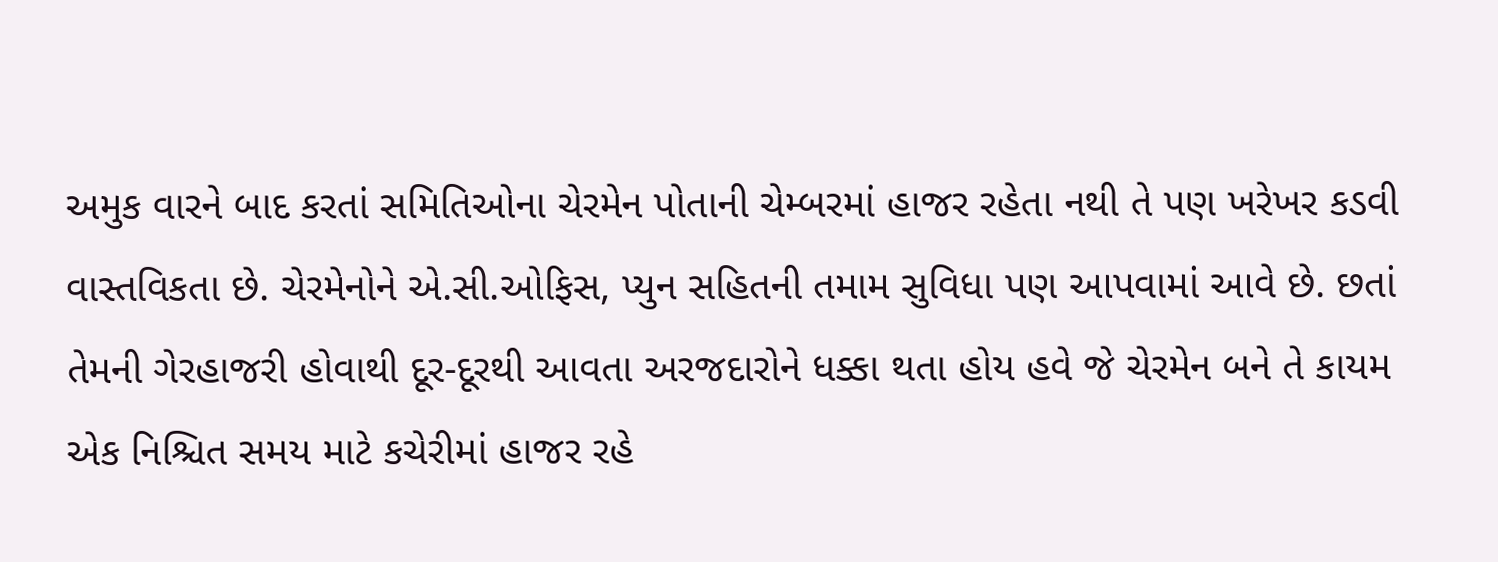અમુક વારને બાદ કરતાં સમિતિઓના ચેરમેન પોતાની ચેમ્બરમાં હાજર રહેતા નથી તે પણ ખરેખર કડવી વાસ્તવિકતા છે. ચેરમેનોને એ.સી.ઓફિસ, પ્યુન સહિતની તમામ સુવિધા પણ આપવામાં આવે છે. છતાં તેમની ગેરહાજરી હોવાથી દૂર-દૂરથી આવતા અરજદારોને ધક્કા થતા હોય હવે જે ચેરમેન બને તે કાયમ એક નિશ્ચિત સમય માટે કચેરીમાં હાજર રહે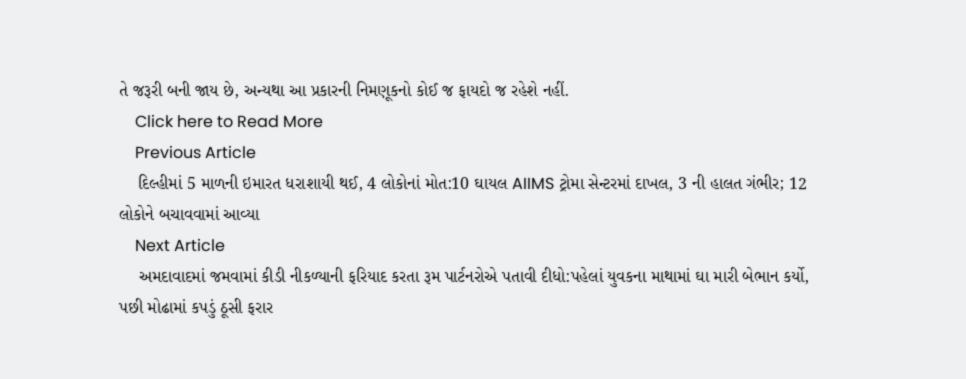તે જરૂરી બની જાય છે, અન્યથા આ પ્રકારની નિમણૂકનો કોઈ જ ફાયદો જ રહેશે નહીં.
    Click here to Read More
    Previous Article
    દિલ્હીમાં 5 માળની ઇમારત ધરાશાયી થઈ, 4 લોકોનાં મોત:10 ઘાયલ AIIMS ટ્રોમા સેન્ટરમાં દાખલ, 3 ની હાલત ગંભીર; 12 લોકોને બચાવવામાં આવ્યા
    Next Article
    અમદાવાદમાં જમવામાં કીડી નીકળ્યાની ફરિયાદ કરતા રૂમ પાર્ટનરોએ પતાવી દીધો:પહેલાં યુવકના માથામાં ઘા મારી બેભાન કર્યો, પછી મોઢામાં કપડું ઠૂસી ફરાર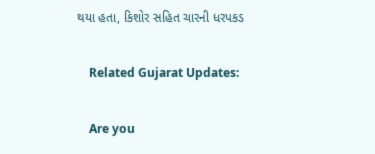થયા હતા, કિશોર સહિત ચારની ધરપકડ

    Related Gujarat Updates:

    Are you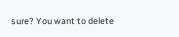sure? You want to delete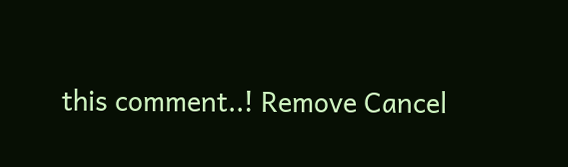this comment..! Remove Cancel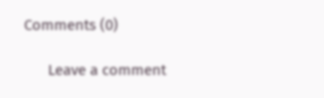Comments (0)

      Leave a comment